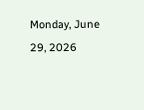Monday, June 29, 2026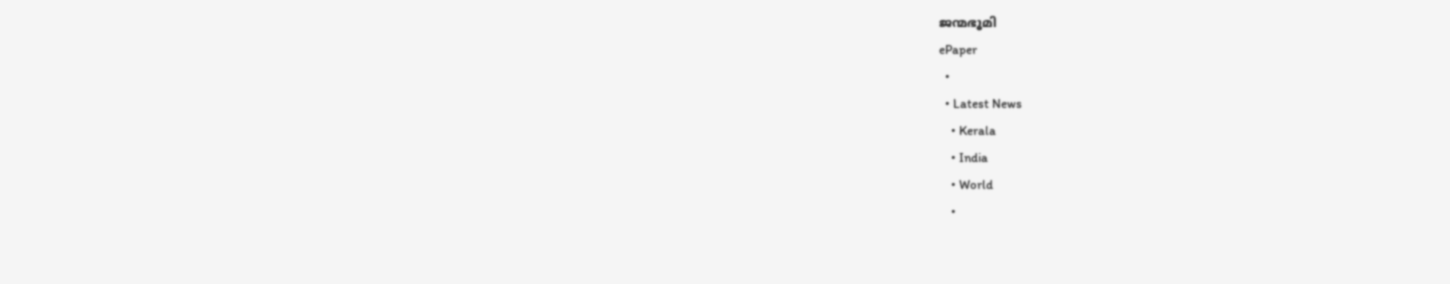ജന്മഭൂമി
ePaper
  •
  • Latest News
    • Kerala
    • India
    • World
    •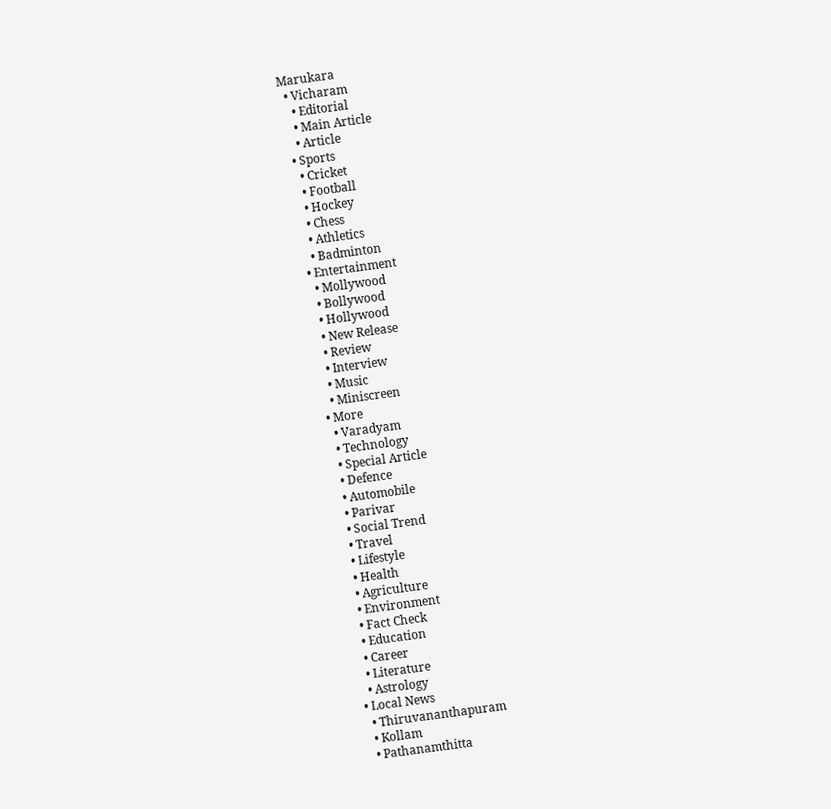Marukara
  • Vicharam
    • Editorial
    • Main Article
    • Article
  • Sports
    • Cricket
    • Football
    • Hockey
    • Chess
    • Athletics
    • Badminton
  • Entertainment
    • Mollywood
    • Bollywood
    • Hollywood
    • New Release
    • Review
    • Interview
    • Music
    • Miniscreen
  • More
    • Varadyam
    • Technology
    • Special Article
    • Defence
    • Automobile
    • Parivar
    • Social Trend
    • Travel
    • Lifestyle
    • Health
    • Agriculture
    • Environment
    • Fact Check
    • Education
    • Career
    • Literature
    • Astrology
  • Local News
    • Thiruvananthapuram
    • Kollam
    • Pathanamthitta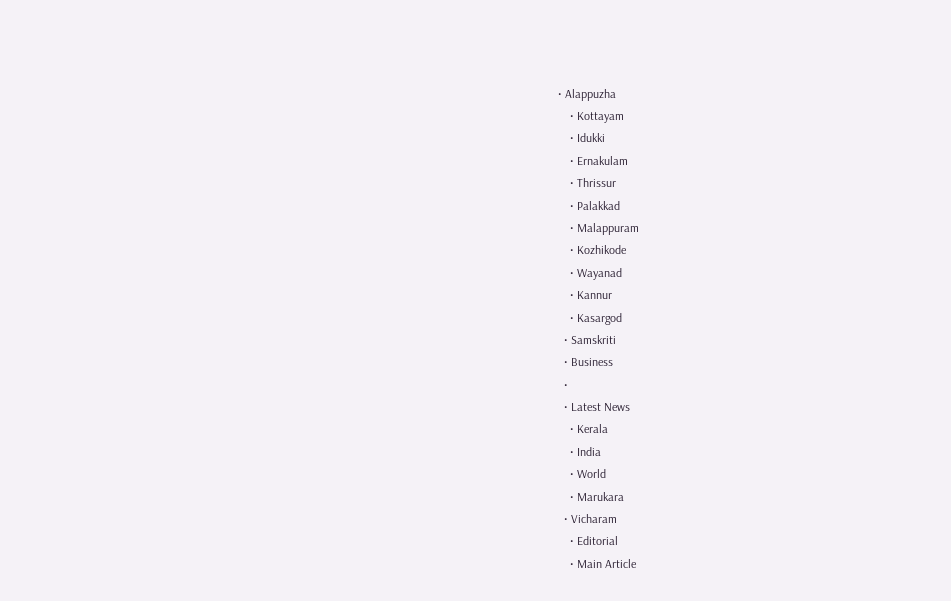• Alappuzha
    • Kottayam
    • Idukki
    • Ernakulam
    • Thrissur
    • Palakkad
    • Malappuram
    • Kozhikode
    • Wayanad
    • Kannur
    • Kasargod
  • Samskriti
  • Business
  •
  • Latest News
    • Kerala
    • India
    • World
    • Marukara
  • Vicharam
    • Editorial
    • Main Article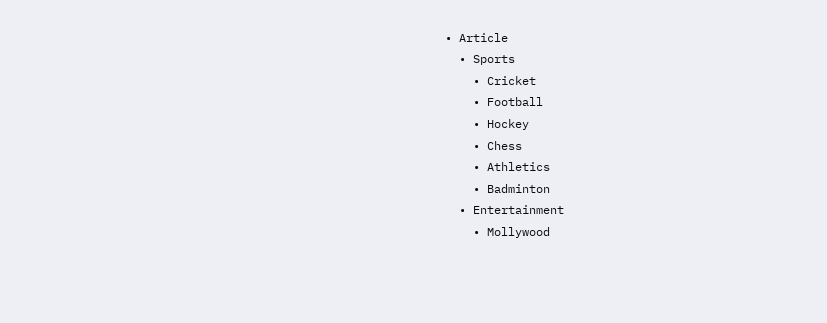• Article
  • Sports
    • Cricket
    • Football
    • Hockey
    • Chess
    • Athletics
    • Badminton
  • Entertainment
    • Mollywood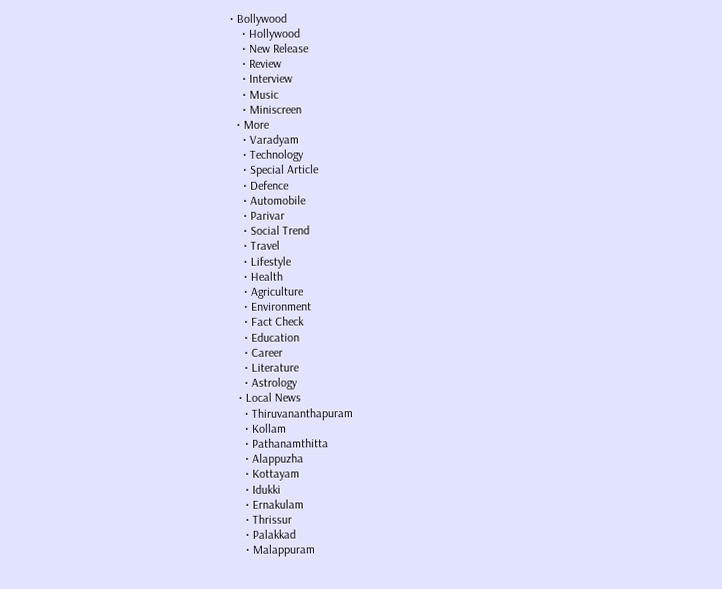• Bollywood
    • Hollywood
    • New Release
    • Review
    • Interview
    • Music
    • Miniscreen
  • More
    • Varadyam
    • Technology
    • Special Article
    • Defence
    • Automobile
    • Parivar
    • Social Trend
    • Travel
    • Lifestyle
    • Health
    • Agriculture
    • Environment
    • Fact Check
    • Education
    • Career
    • Literature
    • Astrology
  • Local News
    • Thiruvananthapuram
    • Kollam
    • Pathanamthitta
    • Alappuzha
    • Kottayam
    • Idukki
    • Ernakulam
    • Thrissur
    • Palakkad
    • Malappuram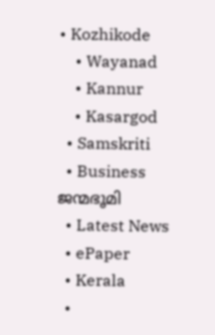• Kozhikode
    • Wayanad
    • Kannur
    • Kasargod
  • Samskriti
  • Business
ജന്മഭൂമി
  • Latest News
  • ePaper
  • Kerala
  •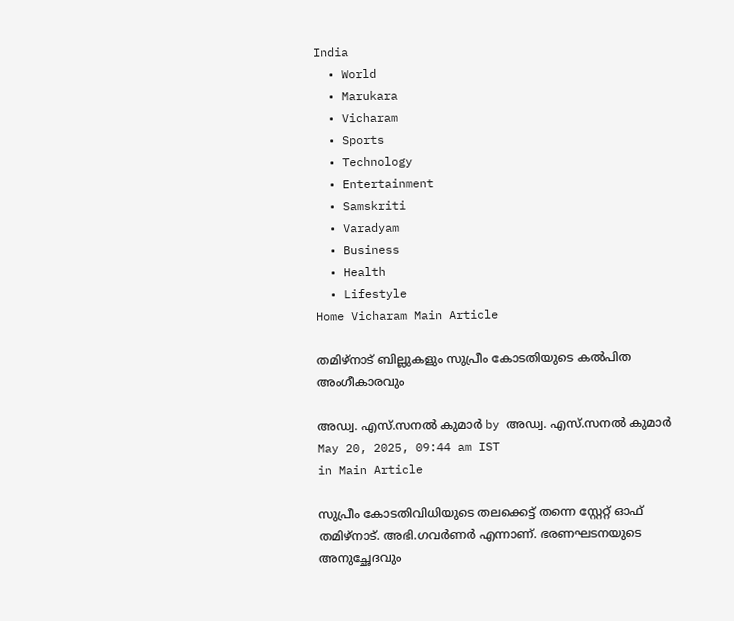India
  • World
  • Marukara
  • Vicharam
  • Sports
  • Technology
  • Entertainment
  • Samskriti
  • Varadyam
  • Business
  • Health
  • Lifestyle
Home Vicharam Main Article

തമിഴ്‌നാട് ബില്ലുകളും സുപ്രീം കോടതിയുടെ കല്‍പിത അംഗീകാരവും

അഡ്വ. എസ്.സനല്‍ കുമാര്‍ by അഡ്വ. എസ്.സനല്‍ കുമാര്‍
May 20, 2025, 09:44 am IST
in Main Article

സുപ്രീം കോടതിവിധിയുടെ തലക്കെട്ട് തന്നെ സ്റ്റേറ്റ് ഓഫ് തമിഴ്‌നാട്. അഭി.ഗവര്‍ണര്‍ എന്നാണ്. ഭരണഘടനയുടെ അനുച്ഛേദവും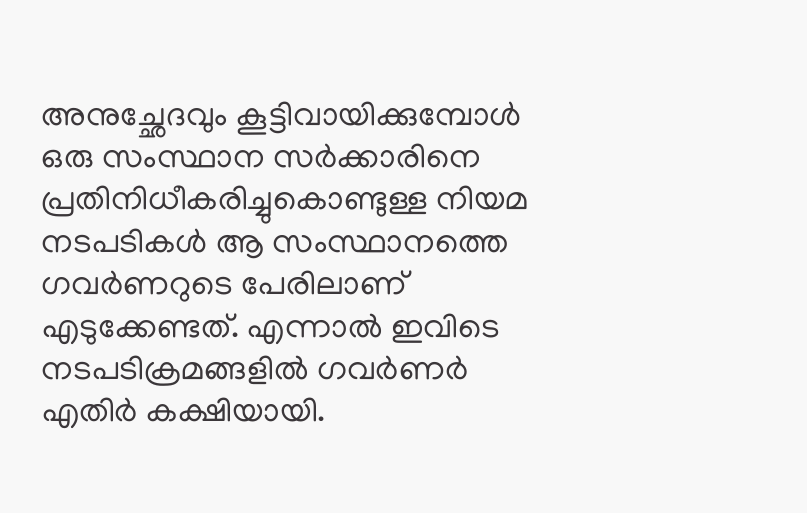അനുച്ഛേദവും കൂട്ടിവായിക്കുമ്പോള്‍ ഒരു സംസ്ഥാന സര്‍ക്കാരിനെ പ്രതിനിധീകരിച്ചുകൊണ്ടുള്ള നിയമ നടപടികള്‍ ആ സംസ്ഥാനത്തെ ഗവര്‍ണറുടെ പേരിലാണ് എടുക്കേണ്ടത്. എന്നാല്‍ ഇവിടെ നടപടിക്രമങ്ങളില്‍ ഗവര്‍ണര്‍ എതിര്‍ കക്ഷിയായി.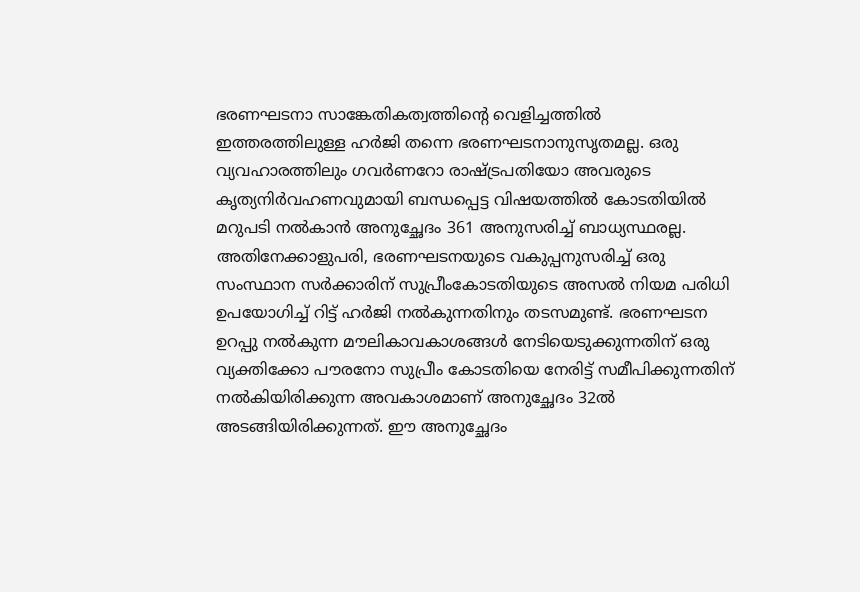ഭരണഘടനാ സാങ്കേതികത്വത്തിന്റെ വെളിച്ചത്തില്‍ ഇത്തരത്തിലുള്ള ഹര്‍ജി തന്നെ ഭരണഘടനാനുസൃതമല്ല. ഒരു വ്യവഹാരത്തിലും ഗവര്‍ണറോ രാഷ്‌ട്രപതിയോ അവരുടെ കൃത്യനിര്‍വഹണവുമായി ബന്ധപ്പെട്ട വിഷയത്തില്‍ കോടതിയില്‍ മറുപടി നല്‍കാന്‍ അനുച്ഛേദം 361 അനുസരിച്ച് ബാധ്യസ്ഥരല്ല. അതിനേക്കാളുപരി, ഭരണഘടനയുടെ വകുപ്പനുസരിച്ച് ഒരു സംസ്ഥാന സര്‍ക്കാരിന് സുപ്രീംകോടതിയുടെ അസല്‍ നിയമ പരിധി ഉപയോഗിച്ച് റിട്ട് ഹര്‍ജി നല്‍കുന്നതിനും തടസമുണ്ട്. ഭരണഘടന ഉറപ്പു നല്‍കുന്ന മൗലികാവകാശങ്ങള്‍ നേടിയെടുക്കുന്നതിന് ഒരു വ്യക്തിക്കോ പൗരനോ സുപ്രീം കോടതിയെ നേരിട്ട് സമീപിക്കുന്നതിന് നല്‍കിയിരിക്കുന്ന അവകാശമാണ് അനുച്ഛേദം 32ല്‍ അടങ്ങിയിരിക്കുന്നത്. ഈ അനുച്ഛേദം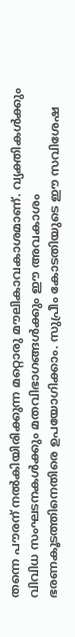തന്നെ പൗരന് നല്‍കിയിരിക്കുന്ന മറ്റൊരു മൗലികാവകാശമാണ്. വ്യക്തികള്‍ക്കും വിവിധ സംഘടനകള്‍ക്കും മതവിഭാഗങ്ങള്‍ക്കും ഈ അവകാശം ഭരണകൂടത്തിനെതിരെ ഉപയോഗിക്കാം. സുപ്രീം കോടതിയുടെ ഈ സവിശേഷ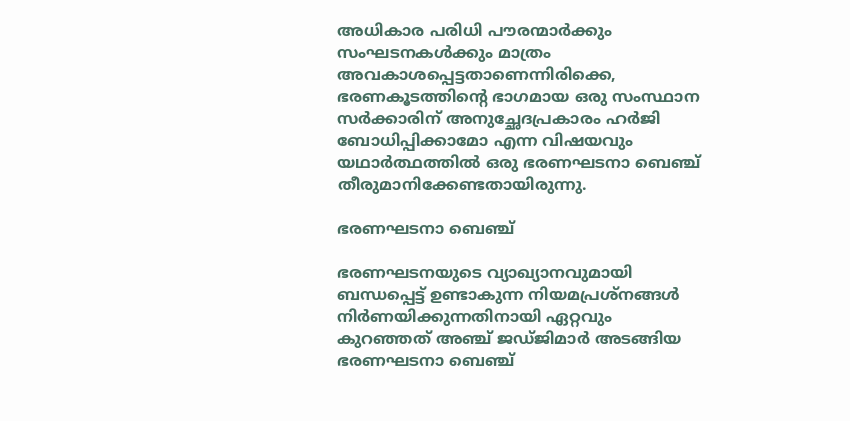അധികാര പരിധി പൗരന്മാര്‍ക്കും സംഘടനകള്‍ക്കും മാത്രം അവകാശപ്പെട്ടതാണെന്നിരിക്കെ, ഭരണകൂടത്തിന്റെ ഭാഗമായ ഒരു സംസ്ഥാന സര്‍ക്കാരിന് അനുച്ഛേദപ്രകാരം ഹര്‍ജി ബോധിപ്പിക്കാമോ എന്ന വിഷയവും യഥാര്‍ത്ഥത്തില്‍ ഒരു ഭരണഘടനാ ബെഞ്ച് തീരുമാനിക്കേണ്ടതായിരുന്നു.

ഭരണഘടനാ ബെഞ്ച്

ഭരണഘടനയുടെ വ്യാഖ്യാനവുമായി ബന്ധപ്പെട്ട് ഉണ്ടാകുന്ന നിയമപ്രശ്‌നങ്ങള്‍ നിര്‍ണയിക്കുന്നതിനായി ഏറ്റവും കുറഞ്ഞത് അഞ്ച് ജഡ്ജിമാര്‍ അടങ്ങിയ ഭരണഘടനാ ബെഞ്ച്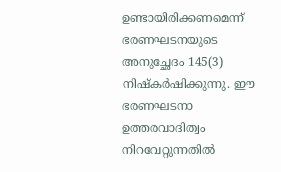ഉണ്ടായിരിക്കണമെന്ന് ഭരണഘടനയുടെ അനുച്ഛേദം 145(3) നിഷ്‌കര്‍ഷിക്കുന്നു. ഈ ഭരണഘടനാ ഉത്തരവാദിത്വം നിറവേറ്റുന്നതില്‍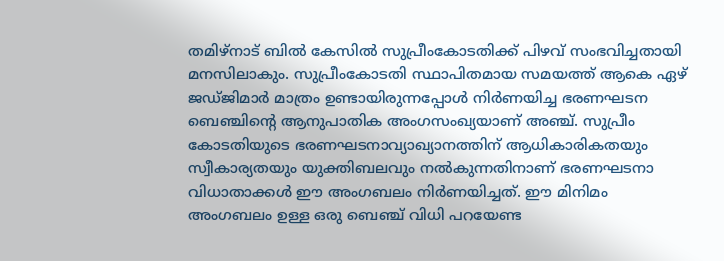തമിഴ്‌നാട് ബില്‍ കേസില്‍ സുപ്രീംകോടതിക്ക് പിഴവ് സംഭവിച്ചതായി മനസിലാകും. സുപ്രീംകോടതി സ്ഥാപിതമായ സമയത്ത് ആകെ ഏഴ് ജഡ്ജിമാര്‍ മാത്രം ഉണ്ടായിരുന്നപ്പോള്‍ നിര്‍ണയിച്ച ഭരണഘടന ബെഞ്ചിന്റെ ആനുപാതിക അംഗസംഖ്യയാണ് അഞ്ച്. സുപ്രീം കോടതിയുടെ ഭരണഘടനാവ്യാഖ്യാനത്തിന് ആധികാരികതയും സ്വീകാര്യതയും യുക്തിബലവും നല്‍കുന്നതിനാണ് ഭരണഘടനാ വിധാതാക്കള്‍ ഈ അംഗബലം നിര്‍ണയിച്ചത്. ഈ മിനിമം അംഗബലം ഉള്ള ഒരു ബെഞ്ച് വിധി പറയേണ്ട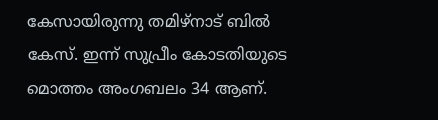കേസായിരുന്നു തമിഴ്‌നാട് ബില്‍ കേസ്. ഇന്ന് സുപ്രീം കോടതിയുടെ മൊത്തം അംഗബലം 34 ആണ്.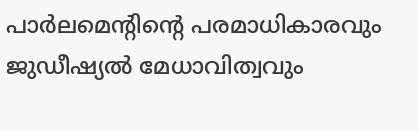പാര്‍ലമെന്റിന്റെ പരമാധികാരവും ജുഡീഷ്യല്‍ മേധാവിത്വവും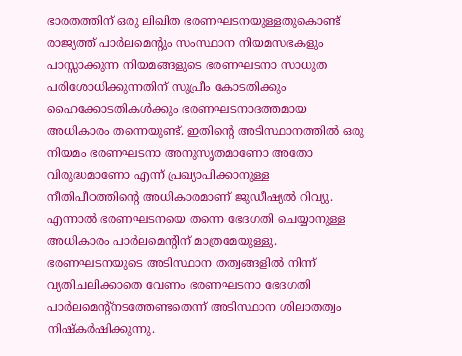ഭാരതത്തിന് ഒരു ലിഖിത ഭരണഘടനയുള്ളതുകൊണ്ട് രാജ്യത്ത് പാര്‍ലമെന്റും സംസ്ഥാന നിയമസഭകളും പാസ്സാക്കുന്ന നിയമങ്ങളുടെ ഭരണഘടനാ സാധുത പരിശോധിക്കുന്നതിന് സുപ്രീം കോടതിക്കും ഹൈക്കോടതികള്‍ക്കും ഭരണഘടനാദത്തമായ അധികാരം തന്നെയുണ്ട്. ഇതിന്റെ അടിസ്ഥാനത്തില്‍ ഒരു നിയമം ഭരണഘടനാ അനുസൃതമാണോ അതോ വിരുദ്ധമാണോ എന്ന് പ്രഖ്യാപിക്കാനുള്ള നീതിപീഠത്തിന്റെ അധികാരമാണ് ജുഡീഷ്യല്‍ റിവ്യു. എന്നാല്‍ ഭരണഘടനയെ തന്നെ ഭേദഗതി ചെയ്യാനുള്ള അധികാരം പാര്‍ലമെന്റിന് മാത്രമേയുള്ളു. ഭരണഘടനയുടെ അടിസ്ഥാന തത്വങ്ങളില്‍ നിന്ന് വ്യതിചലിക്കാതെ വേണം ഭരണഘടനാ ഭേദഗതി പാര്‍ലമെന്റ്നടത്തേണ്ടതെന്ന് അടിസ്ഥാന ശിലാതത്വം നിഷ്‌കര്‍ഷിക്കുന്നു.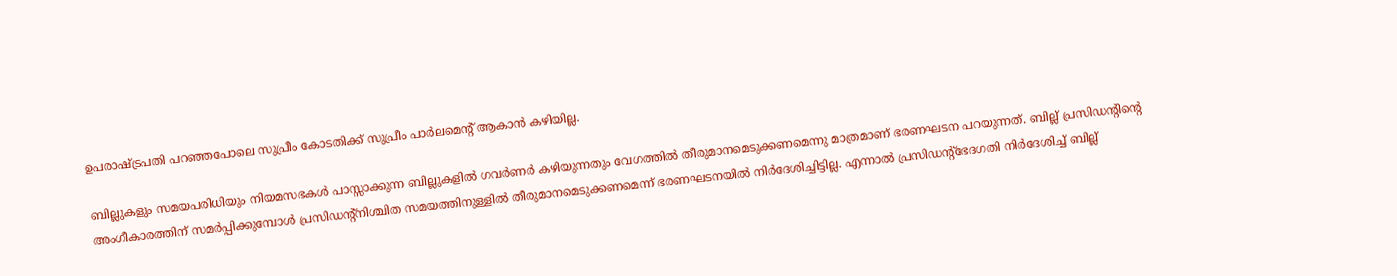ഉപരാഷ്‌ട്രപതി പറഞ്ഞപോലെ സുപ്രീം കോടതിക്ക് സുപ്രീം പാര്‍ലമെന്റ് ആകാന്‍ കഴിയില്ല.

ബില്ലുകളും സമയപരിധിയും നിയമസഭകള്‍ പാസ്സാക്കുന്ന ബില്ലുകളില്‍ ഗവര്‍ണര്‍ കഴിയുന്നതും വേഗത്തില്‍ തീരുമാനമെടുക്കണമെന്നു മാത്രമാണ് ഭരണഘടന പറയുന്നത്. ബില്ല് പ്രസിഡന്റിന്റെ അംഗീകാരത്തിന് സമര്‍പ്പിക്കുമ്പോള്‍ പ്രസിഡന്റ്നിശ്ചിത സമയത്തിനുള്ളില്‍ തീരുമാനമെടുക്കണമെന്ന് ഭരണഘടനയില്‍ നിര്‍ദേശിച്ചിട്ടില്ല. എന്നാല്‍ പ്രസിഡന്റ്ഭേദഗതി നിര്‍ദേശിച്ച് ബില്ല്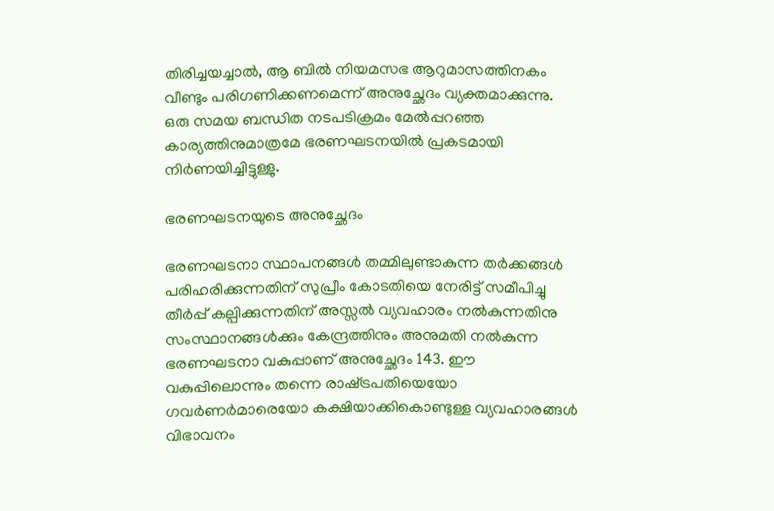തിരിച്ചയച്ചാല്‍, ആ ബില്‍ നിയമസഭ ആറുമാസത്തിനകം വീണ്ടും പരിഗണിക്കണമെന്ന് അനുച്ഛേദം വ്യക്തമാക്കുന്നു. ഒരു സമയ ബന്ധിത നടപടിക്രമം മേല്‍പ്പറഞ്ഞ കാര്യത്തിനുമാത്രമേ ഭരണഘടനയില്‍ പ്രകടമായി നിര്‍ണയിച്ചിട്ടുള്ളു.

ഭരണഘടനയുടെ അനുച്ഛേദം

ഭരണഘടനാ സ്ഥാപനങ്ങള്‍ തമ്മിലുണ്ടാകുന്ന തര്‍ക്കങ്ങള്‍ പരിഹരിക്കുന്നതിന് സുപ്രീം കോടതിയെ നേരിട്ട് സമീപിച്ചു തീര്‍പ്പ് കല്പിക്കുന്നതിന് അസ്സല്‍ വ്യവഹാരം നല്‍കുന്നതിനു സംസ്ഥാനങ്ങള്‍ക്കും കേന്ദ്രത്തിനും അനുമതി നല്‍കുന്ന ഭരണഘടനാ വകുപ്പാണ് അനുച്ഛേദം 143. ഈ വകുപ്പിലൊന്നും തന്നെ രാഷ്‌ട്രപതിയെയോ ഗവര്‍ണര്‍മാരെയോ കക്ഷിയാക്കികൊണ്ടുള്ള വ്യവഹാരങ്ങള്‍ വിഭാവനം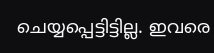ചെയ്യപ്പെട്ടിട്ടില്ല. ഇവരെ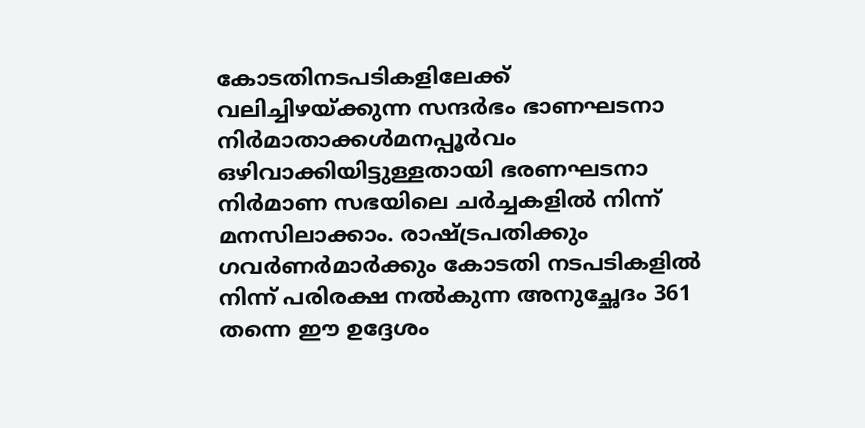കോടതിനടപടികളിലേക്ക് വലിച്ചിഴയ്‌ക്കുന്ന സന്ദര്‍ഭം ഭാണഘടനാ നിര്‍മാതാക്കള്‍മനപ്പൂര്‍വം ഒഴിവാക്കിയിട്ടുള്ളതായി ഭരണഘടനാ നിര്‍മാണ സഭയിലെ ചര്‍ച്ചകളില്‍ നിന്ന് മനസിലാക്കാം. രാഷ്‌ട്രപതിക്കും ഗവര്‍ണര്‍മാര്‍ക്കും കോടതി നടപടികളില്‍ നിന്ന് പരിരക്ഷ നല്‍കുന്ന അനുച്ഛേദം 361 തന്നെ ഈ ഉദ്ദേശം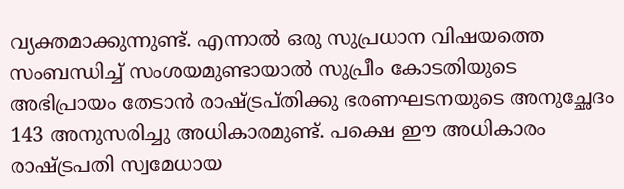വ്യക്തമാക്കുന്നുണ്ട്. എന്നാല്‍ ഒരു സുപ്രധാന വിഷയത്തെ സംബന്ധിച്ച് സംശയമുണ്ടായാല്‍ സുപ്രീം കോടതിയുടെ അഭിപ്രായം തേടാന്‍ രാഷ്‌ട്രപ്തിക്കു ഭരണഘടനയുടെ അനുച്ഛേദം 143 അനുസരിച്ചു അധികാരമുണ്ട്. പക്ഷെ ഈ അധികാരം രാഷ്‌ട്രപതി സ്വമേധായ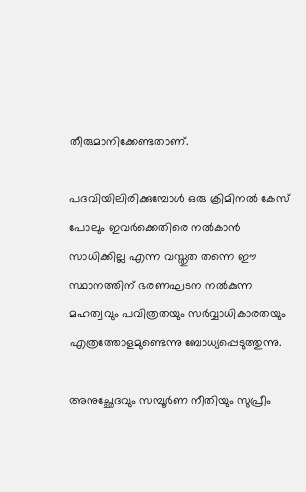തീരുമാനിക്കേണ്ടതാണ്.

പദവിയിലിരിക്കുമ്പോള്‍ ഒരു ക്രിമിനല്‍ കേസ് പോലും ഇവര്‍ക്കെതിരെ നല്‍കാന്‍ സാധിക്കില്ല എന്ന വസ്തുത തന്നെ ഈ സ്ഥാനത്തിന് ഭരണഘടന നല്‍കുന്ന മഹത്വവും പവിത്രതയും സര്‍വ്വാധികാരതയും എത്രത്തോളമുണ്ടെന്നു ബോധ്യപ്പെടുത്തുന്നു.

അനുച്ഛേദവും സമ്പൂര്‍ണ നീതിയും സുപ്രീം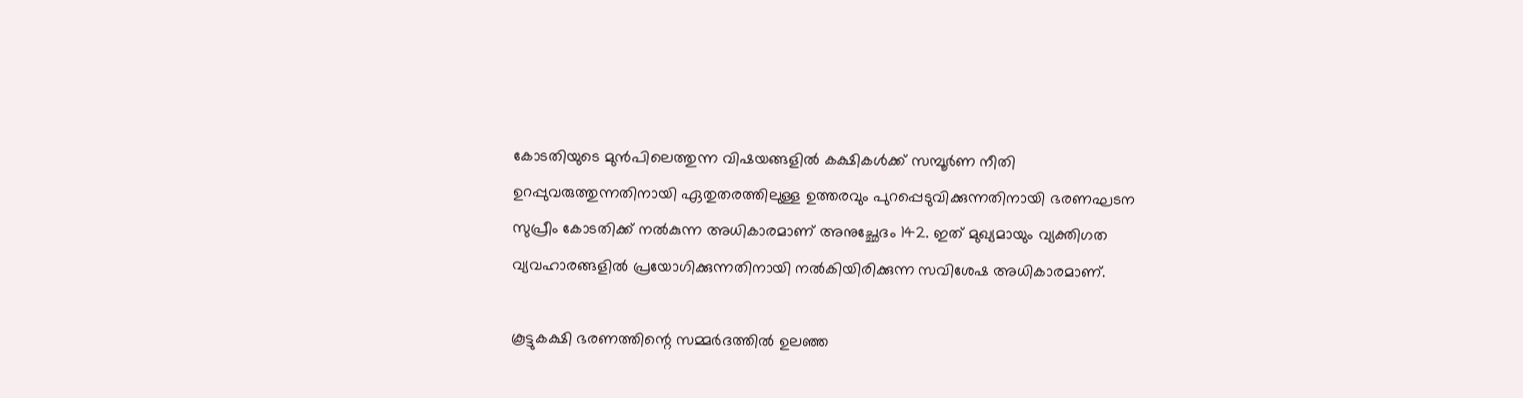കോടതിയുടെ മുന്‍പിലെത്തുന്ന വിഷയങ്ങളില്‍ കക്ഷികള്‍ക്ക് സമ്പൂര്‍ണ നീതി ഉറപ്പുവരുത്തുന്നതിനായി ഏതുതരത്തിലുള്ള ഉത്തരവും പുറപ്പെടുവിക്കുന്നതിനായി ഭരണഘടന സുപ്രീം കോടതിക്ക് നല്‍കുന്ന അധികാരമാണ് അനുച്ഛേദം 142. ഇത് മുഖ്യമായും വ്യക്തിഗത വ്യവഹാരങ്ങളില്‍ പ്രയോഗിക്കുന്നതിനായി നല്‍കിയിരിക്കുന്ന സവിശേഷ അധികാരമാണ്.

കൂട്ടുകക്ഷി ഭരണത്തിന്റെ സമ്മര്‍ദത്തില്‍ ഉലഞ്ഞ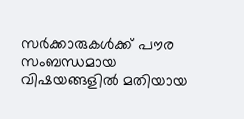സര്‍ക്കാരുകള്‍ക്ക് പൗര സംബന്ധമായ വിഷയങ്ങളില്‍ മതിയായ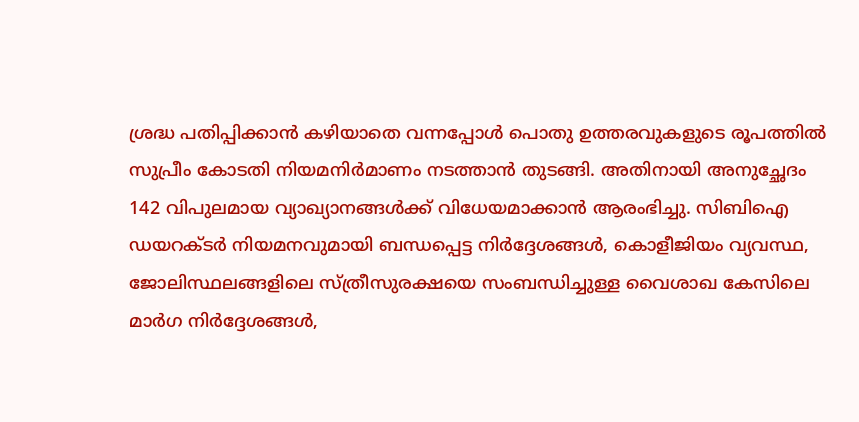ശ്രദ്ധ പതിപ്പിക്കാന്‍ കഴിയാതെ വന്നപ്പോള്‍ പൊതു ഉത്തരവുകളുടെ രൂപത്തില്‍ സുപ്രീം കോടതി നിയമനിര്‍മാണം നടത്താന്‍ തുടങ്ങി. അതിനായി അനുച്ഛേദം 142 വിപുലമായ വ്യാഖ്യാനങ്ങള്‍ക്ക് വിധേയമാക്കാന്‍ ആരംഭിച്ചു. സിബിഐ ഡയറക്ടര്‍ നിയമനവുമായി ബന്ധപ്പെട്ട നിര്‍ദ്ദേശങ്ങള്‍, കൊളീജിയം വ്യവസ്ഥ, ജോലിസ്ഥലങ്ങളിലെ സ്ത്രീസുരക്ഷയെ സംബന്ധിച്ചുള്ള വൈശാഖ കേസിലെ മാര്‍ഗ നിര്‍ദ്ദേശങ്ങള്‍,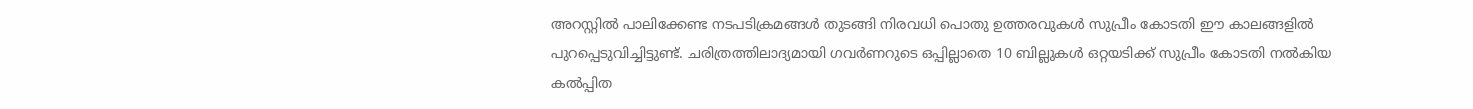അറസ്റ്റില്‍ പാലിക്കേണ്ട നടപടിക്രമങ്ങള്‍ തുടങ്ങി നിരവധി പൊതു ഉത്തരവുകള്‍ സുപ്രീം കോടതി ഈ കാലങ്ങളില്‍ പുറപ്പെടുവിച്ചിട്ടുണ്ട്. ചരിത്രത്തിലാദ്യമായി ഗവര്‍ണറുടെ ഒപ്പില്ലാതെ 10 ബില്ലുകള്‍ ഒറ്റയടിക്ക് സുപ്രീം കോടതി നല്‍കിയ കല്‍പ്പിത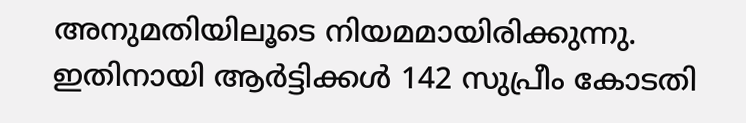അനുമതിയിലൂടെ നിയമമായിരിക്കുന്നു. ഇതിനായി ആര്‍ട്ടിക്കള്‍ 142 സുപ്രീം കോടതി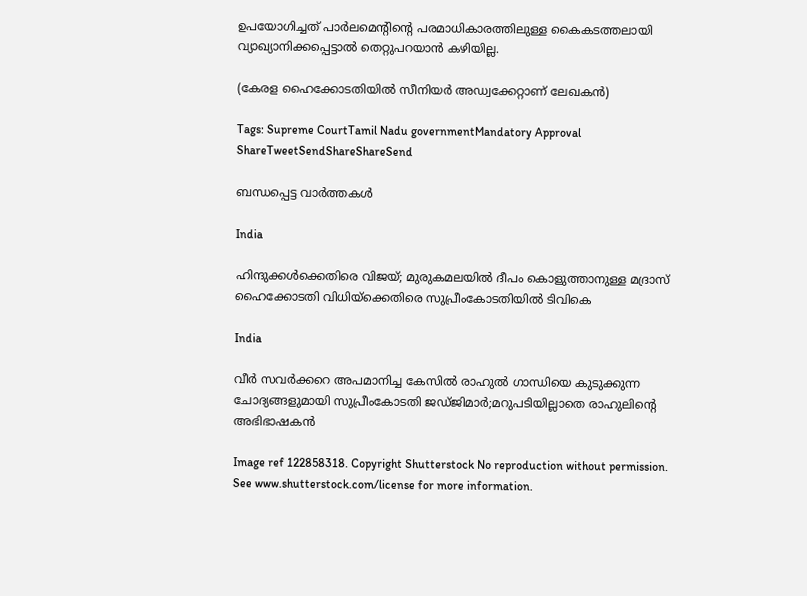ഉപയോഗിച്ചത് പാര്‍ലമെന്റിന്റെ പരമാധികാരത്തിലുള്ള കൈകടത്തലായി വ്യാഖ്യാനിക്കപ്പെട്ടാല്‍ തെറ്റുപറയാന്‍ കഴിയില്ല.

(കേരള ഹൈക്കോടതിയില്‍ സീനിയര്‍ അഡ്വക്കേറ്റാണ് ലേഖകന്‍)

Tags: Supreme CourtTamil Nadu governmentMandatory Approval
ShareTweetSendShareShareSend

ബന്ധപ്പെട്ട വാര്‍ത്തകള്‍

India

ഹിന്ദുക്കള്‍ക്കെതിരെ വിജയ്; മുരുകമലയില്‍ ദീപം കൊളുത്താനുള്ള മദ്രാസ് ഹൈക്കോടതി വിധിയ്‌ക്കെതിരെ സുപ്രീംകോടതിയില്‍ ടിവികെ

India

വീര്‍ സവര്‍ക്കറെ അപമാനിച്ച കേസില്‍ രാഹുല്‍ ഗാന്ധിയെ കുടുക്കുന്ന ചോദ്യങ്ങളുമായി സുപ്രീംകോടതി ജഡ്ജിമാര്‍;മറുപടിയില്ലാതെ രാഹുലിന്റെ അഭിഭാഷകന്‍

Image ref 122858318. Copyright Shutterstock No reproduction without permission. See www.shutterstock.com/license for more information.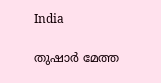India

തുഷാര്‍ മേത്ത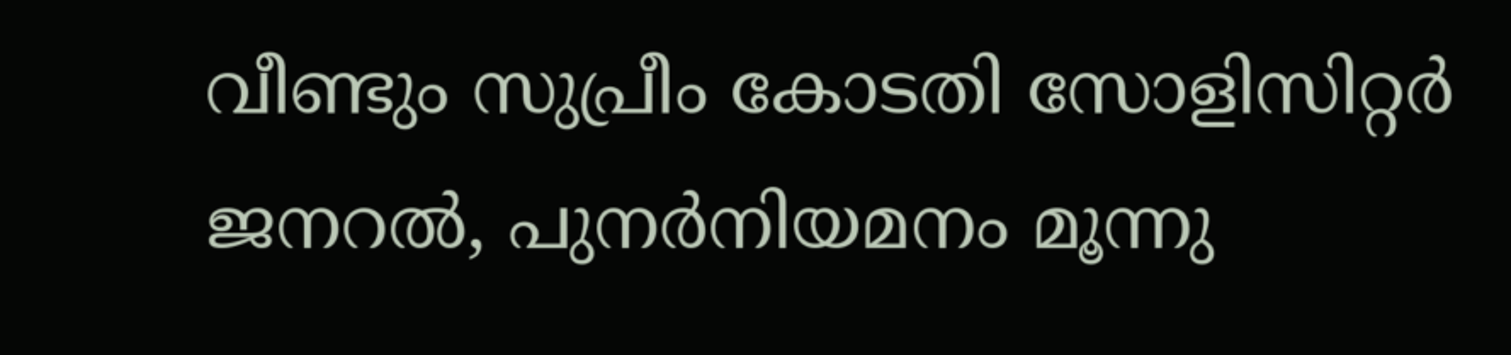വീണ്ടും സുപ്രീം കോടതി സോളിസിറ്റര്‍ ജനറല്‍, പുനര്‍നിയമനം മൂന്നു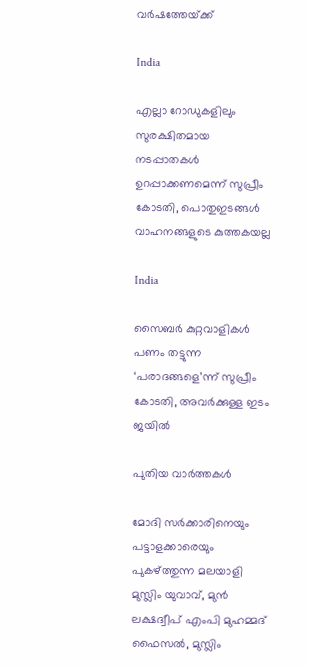വര്‍ഷത്തേയ്‌ക്ക്

India

എല്ലാ റോഡുകളിലും സുരക്ഷിതമായ നടപ്പാതകള്‍ ഉറപ്പാക്കണമെന്ന് സുപ്രീം കോടതി, പൊതുഇടങ്ങള്‍ വാഹനങ്ങളുടെ കുത്തകയല്ല

India

സൈബര്‍ കുറ്റവാളികള്‍ പണം തട്ടുന്ന ‘പരാദങ്ങളെ’ന്ന് സുപ്രീം കോടതി, അവര്‍ക്കുള്ള ഇടം ജയില്‍

പുതിയ വാര്‍ത്തകള്‍

മോദി സര്‍ക്കാരിനെയും പട്ടാളക്കാരെയും പുകഴ്ത്തുന്ന മലയാളി മുസ്ലിം യുവാവ്, മുന്‍ ലക്ഷദ്വീപ് എംപി മുഹമ്മദ് ഫൈസല്‍, മുസ്ലിം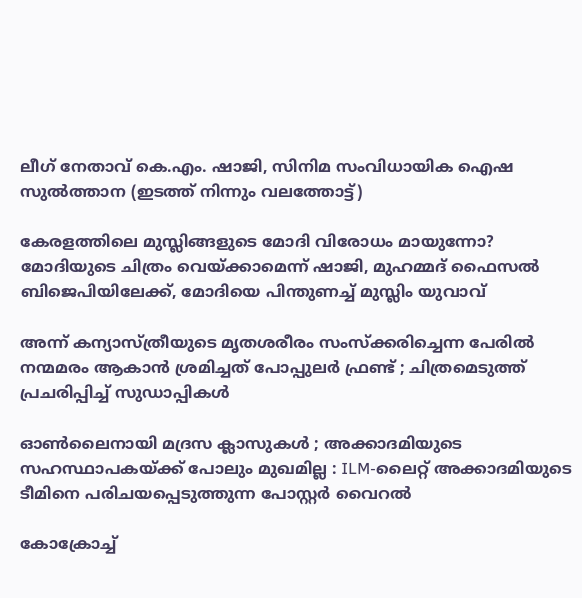ലീഗ് നേതാവ് കെ.എം. ഷാജി, സിനിമ സംവിധായിക ഐഷ സുല്‍ത്താന (ഇടത്ത് നിന്നും വലത്തോട്ട്)

കേരളത്തിലെ മുസ്ലിങ്ങളുടെ മോദി വിരോധം മായുന്നോ? മോദിയുടെ ചിത്രം വെയ്‌ക്കാമെന്ന് ഷാജി, മുഹമ്മദ് ഫൈസല്‍ ബിജെപിയിലേക്ക്, മോദിയെ പിന്തുണച്ച് മുസ്ലിം യുവാവ്

അന്ന് കന്യാസ്ത്രീയുടെ മൃതശരീരം സംസ്ക്കരിച്ചെന്ന പേരിൽ നന്മമരം ആകാൻ ശ്രമിച്ചത് പോപ്പുലർ ഫ്രണ്ട് ; ചിത്രമെടുത്ത് പ്രചരിപ്പിച്ച് സുഡാപ്പികൾ

ഓൺലൈനായി മദ്രസ ക്ലാസുകൾ ; അക്കാദമിയുടെ സഹസ്ഥാപകയ്‌ക്ക് പോലും മുഖമില്ല : ILM-ലൈറ്റ് അക്കാദമിയുടെ ടീമിനെ പരിചയപ്പെടുത്തുന്ന പോസ്റ്റർ വൈറൽ

കോക്രോച്ച്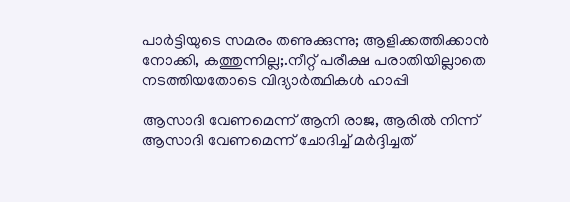പാര്‍ട്ടിയുടെ സമരം തണുക്കുന്നു; ആളിക്കത്തിക്കാന്‍ നോക്കി, കത്തുന്നില്ല;.നീറ്റ് പരീക്ഷ പരാതിയില്ലാതെ നടത്തിയതോടെ വിദ്യാര്‍ത്ഥികള്‍ ഹാപ്പി

ആസാദി വേണമെന്ന് ആനി രാജ, ആരില്‍ നിന്ന് ആസാദി വേണമെന്ന് ചോദിച്ച് മര്‍ദ്ദിച്ചത്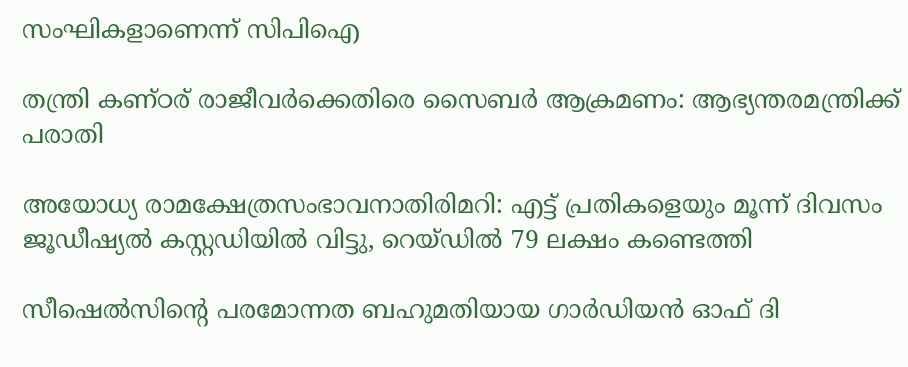സംഘികളാണെന്ന് സിപിഐ

തന്ത്രി കണ്ഠര് രാജീവര്‍ക്കെതിരെ സൈബര്‍ ആക്രമണം: ആഭ്യന്തരമന്ത്രിക്ക് പരാതി

അയോധ്യ രാമക്ഷേത്രസംഭാവനാതിരിമറി: എട്ട് പ്രതികളെയും മൂന്ന് ദിവസം ജൂഡീഷ്യല്‍ കസ്റ്റഡിയില്‍ വിട്ടു, റെയ്ഡില്‍ 79 ലക്ഷം കണ്ടെത്തി

സീഷെല്‍സിന്റെ പരമോന്നത ബഹുമതിയായ ഗാര്‍ഡിയന്‍ ഓഫ് ദി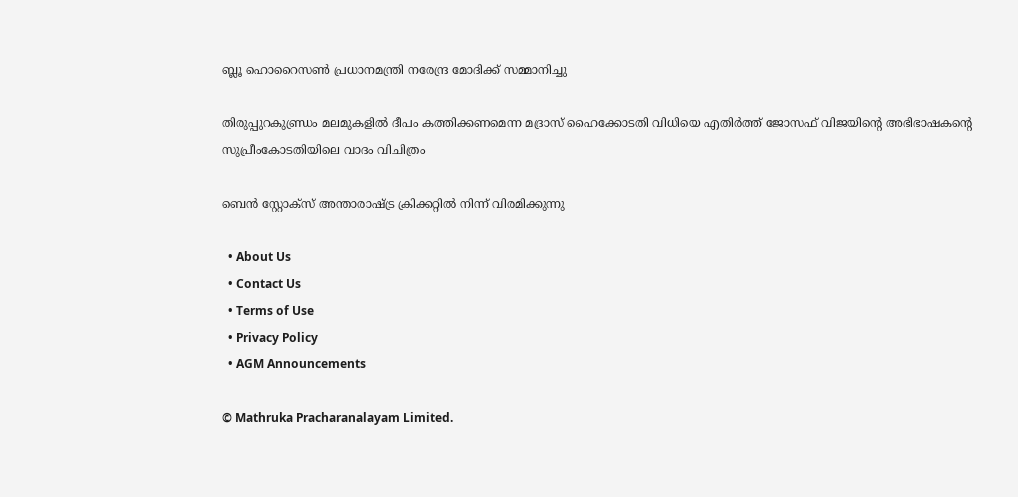ബ്ലൂ ഹൊറൈസണ്‍ പ്രധാനമന്ത്രി നരേന്ദ്ര മോദിക്ക് സമ്മാനിച്ചു

തിരുപ്പുറകുണ്ഡ്രം മലമുകളില്‍ ദീപം കത്തിക്കണമെന്ന മദ്രാസ് ഹൈക്കോടതി വിധിയെ എതിര്‍ത്ത് ജോസഫ് വിജയിന്റെ അഭിഭാഷകന്റെ സുപ്രീംകോടതിയിലെ വാദം വിചിത്രം

ബെന്‍ സ്റ്റോക്സ് അന്താരാഷ്‌ട്ര ക്രിക്കറ്റില്‍ നിന്ന് വിരമിക്കുന്നു

  • About Us
  • Contact Us
  • Terms of Use
  • Privacy Policy
  • AGM Announcements

© Mathruka Pracharanalayam Limited.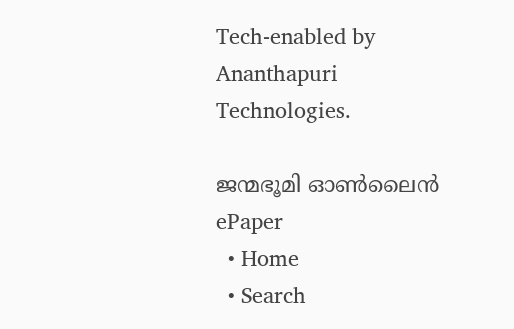Tech-enabled by Ananthapuri Technologies.

ജന്മഭൂമി ഓണ്‍ലൈന്‍
ePaper
  • Home
  • Search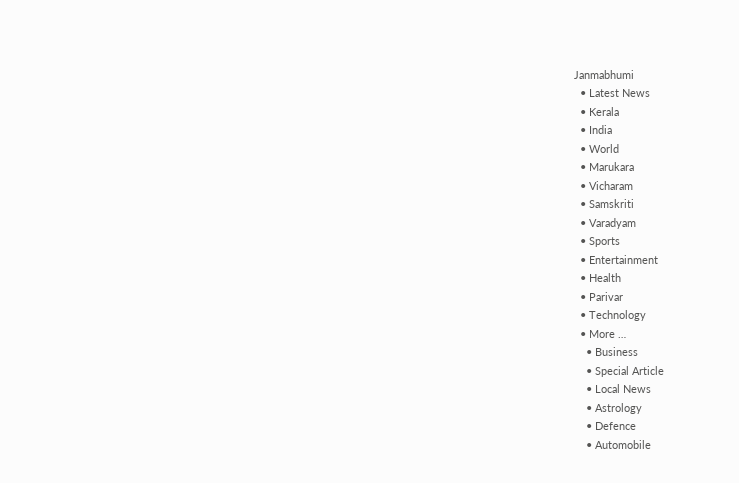Janmabhumi
  • Latest News
  • Kerala
  • India
  • World
  • Marukara
  • Vicharam
  • Samskriti
  • Varadyam
  • Sports
  • Entertainment
  • Health
  • Parivar
  • Technology
  • More …
    • Business
    • Special Article
    • Local News
    • Astrology
    • Defence
    • Automobile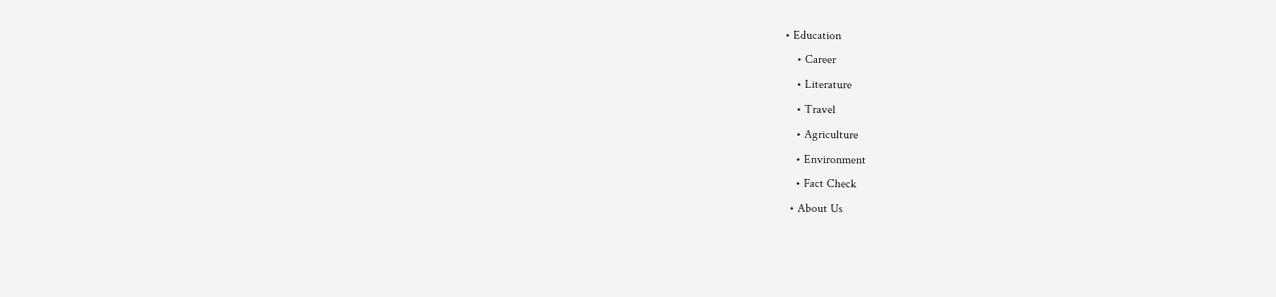• Education
    • Career
    • Literature
    • Travel
    • Agriculture
    • Environment
    • Fact Check
  • About Us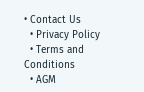• Contact Us
  • Privacy Policy
  • Terms and Conditions
  • AGM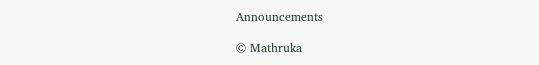Announcements

© Mathruka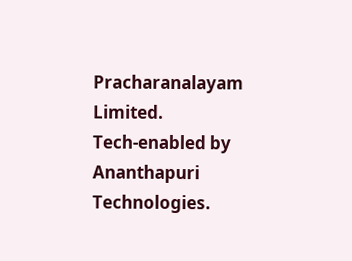Pracharanalayam Limited.
Tech-enabled by Ananthapuri Technologies.